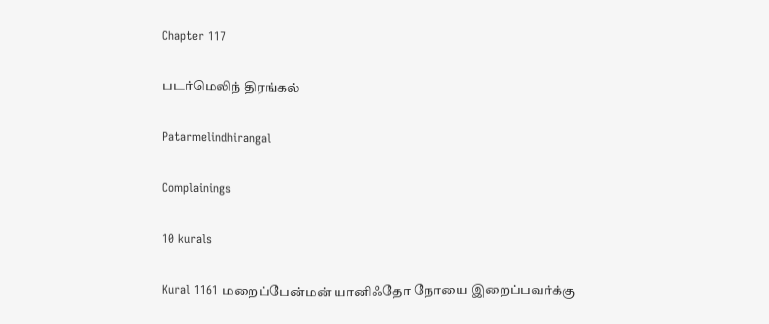Chapter 117

படர்மெலிந் திரங்கல்

Patarmelindhirangal

Complainings

10 kurals

Kural 1161 மறைப்பேன்மன் யானிஃதோ நோயை இறைப்பவர்க்கு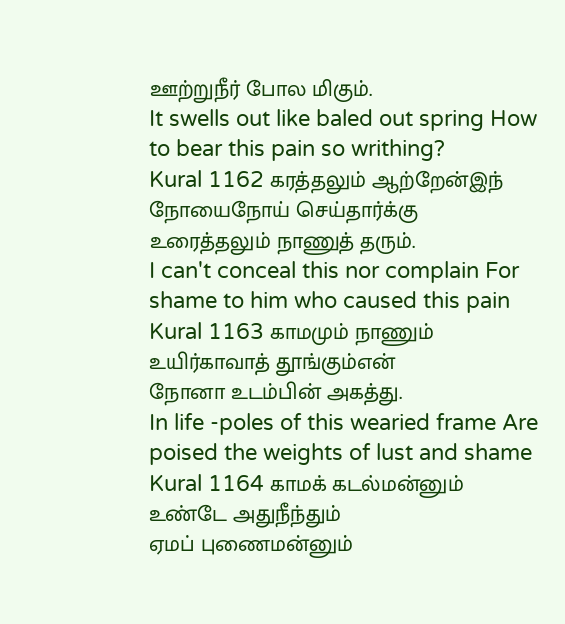ஊற்றுநீர் போல மிகும்.
It swells out like baled out spring How to bear this pain so writhing?
Kural 1162 கரத்தலும் ஆற்றேன்இந் நோயைநோய் செய்தார்க்கு
உரைத்தலும் நாணுத் தரும்.
I can't conceal this nor complain For shame to him who caused this pain
Kural 1163 காமமும் நாணும் உயிர்காவாத் தூங்கும்என்
நோனா உடம்பின் அகத்து.
In life -poles of this wearied frame Are poised the weights of lust and shame
Kural 1164 காமக் கடல்மன்னும் உண்டே அதுநீந்தும்
ஏமப் புணைமன்னும்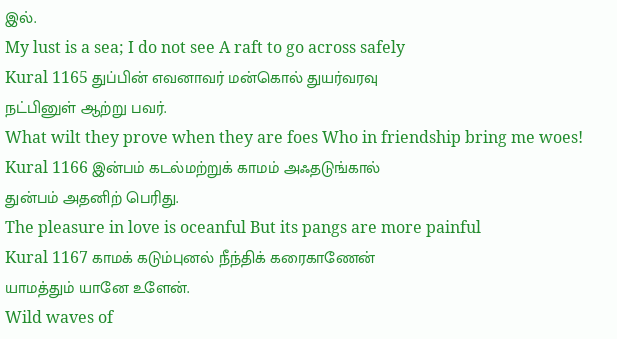இல்.
My lust is a sea; I do not see A raft to go across safely
Kural 1165 துப்பின் எவனாவர் மன்கொல் துயர்வரவு
நட்பினுள் ஆற்று பவர்.
What wilt they prove when they are foes Who in friendship bring me woes!
Kural 1166 இன்பம் கடல்மற்றுக் காமம் அஃதடுங்கால்
துன்பம் அதனிற் பெரிது.
The pleasure in love is oceanful But its pangs are more painful
Kural 1167 காமக் கடும்புனல் நீந்திக் கரைகாணேன்
யாமத்தும் யானே உளேன்.
Wild waves of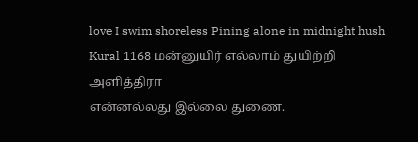love I swim shoreless Pining alone in midnight hush
Kural 1168 மன்னுயிர் எல்லாம் துயிற்றி அளித்திரா
என்னல்லது இல்லை துணை.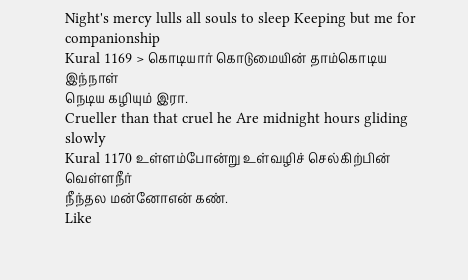Night's mercy lulls all souls to sleep Keeping but me for companionship
Kural 1169 > கொடியார் கொடுமையின் தாம்கொடிய இந்நாள்
நெடிய கழியும் இரா.
Crueller than that cruel he Are midnight hours gliding slowly
Kural 1170 உள்ளம்போன்று உள்வழிச் செல்கிற்பின் வெள்ளநீர்
நீந்தல மன்னோஎன் கண்.
Like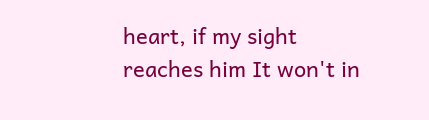heart, if my sight reaches him It won't in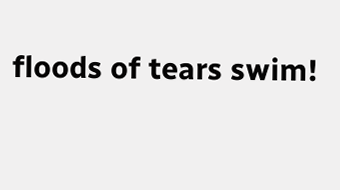floods of tears swim!